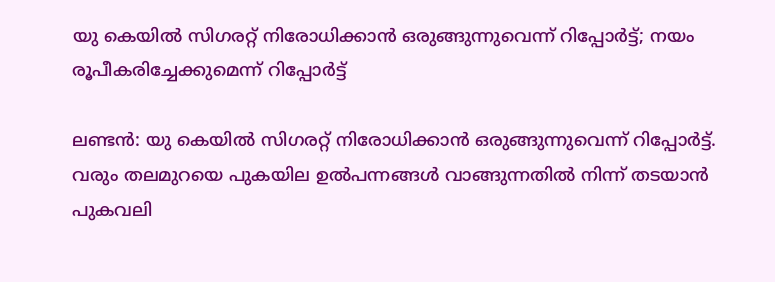യു കെയിൽ സിഗരറ്റ് നിരോധിക്കാൻ ഒരുങ്ങുന്നുവെന്ന് റിപ്പോർട്ട്; നയം രൂപീകരിച്ചേക്കുമെന്ന് റിപ്പോർട്ട്

ലണ്ടൻ: യു കെയിൽ സിഗരറ്റ് നിരോധിക്കാൻ ഒരുങ്ങുന്നുവെന്ന് റിപ്പോർട്ട്. വരും തലമുറയെ പുകയില ഉൽപന്നങ്ങൾ വാങ്ങുന്നതിൽ നിന്ന് തടയാൻ പുകവലി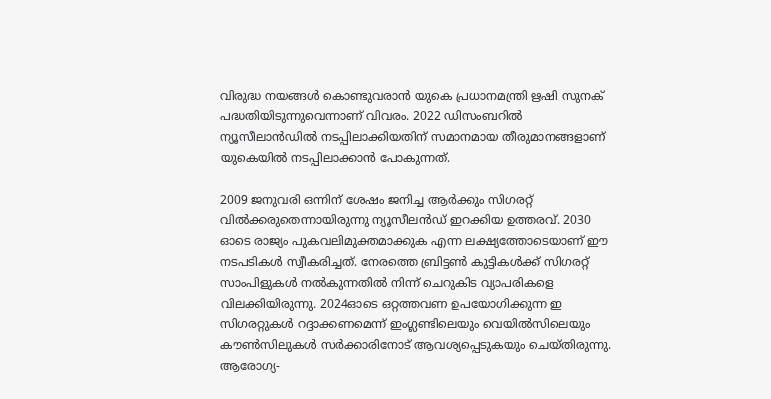വിരുദ്ധ നയങ്ങൾ കൊണ്ടുവരാൻ യുകെ പ്രധാനമന്ത്രി ഋഷി സുനക് പദ്ധതിയിടുന്നുവെന്നാണ് വിവരം. 2022 ഡിസംബറിൽ ന്യൂസീലാൻഡിൽ നടപ്പിലാക്കിയതിന് സമാനമായ തീരുമാനങ്ങളാണ് യുകെയിൽ നടപ്പിലാക്കാൻ പോകുന്നത്.

2009 ജനുവരി ഒന്നിന് ശേഷം ജനിച്ച ആർക്കും സിഗരറ്റ് വിൽക്കരുതെന്നായിരുന്നു ന്യൂസീലൻഡ് ഇറക്കിയ ഉത്തരവ്. 2030 ഓടെ രാജ്യം പുകവലിമുക്തമാക്കുക എന്ന ലക്ഷ്യത്തോടെയാണ് ഈ നടപടികൾ സ്വീകരിച്ചത്. നേരത്തെ ബ്രിട്ടൺ കുട്ടികൾക്ക് സിഗരറ്റ് സാംപിളുകൾ നൽകുന്നതിൽ നിന്ന് ചെറുകിട വ്യാപരികളെ വിലക്കിയിരുന്നു. 2024ഓടെ ഒറ്റത്തവണ ഉപയോഗിക്കുന്ന ഇ സിഗരറ്റുകൾ റദ്ദാക്കണമെന്ന് ഇംഗ്ലണ്ടിലെയും വെയിൽസിലെയും കൗൺസിലുകൾ സർക്കാരിനോട് ആവശ്യപ്പെടുകയും ചെയ്തിരുന്നു. ആരോഗ്യ-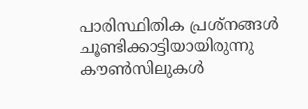പാരിസ്ഥിതിക പ്രശ്‌നങ്ങൾ ചൂണ്ടിക്കാട്ടിയായിരുന്നു കൗൺസിലുകൾ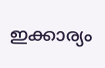ഇക്കാര്യം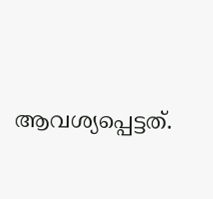ആവശ്യപ്പെട്ടത്.